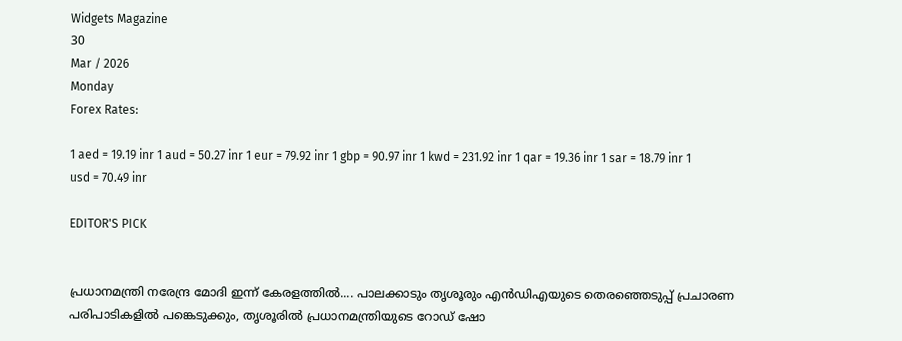Widgets Magazine
30
Mar / 2026
Monday
Forex Rates:

1 aed = 19.19 inr 1 aud = 50.27 inr 1 eur = 79.92 inr 1 gbp = 90.97 inr 1 kwd = 231.92 inr 1 qar = 19.36 inr 1 sar = 18.79 inr 1 usd = 70.49 inr

EDITOR'S PICK


പ്രധാനമന്ത്രി നരേന്ദ്ര മോദി ഇന്ന് കേരളത്തിൽ.... പാലക്കാടും തൃശൂരും എൻഡിഎയുടെ തെരഞ്ഞെടുപ്പ് പ്രചാരണ പരിപാടികളിൽ പങ്കെടുക്കും, തൃശൂരിൽ പ്രധാനമന്ത്രിയുടെ റോഡ് ഷോ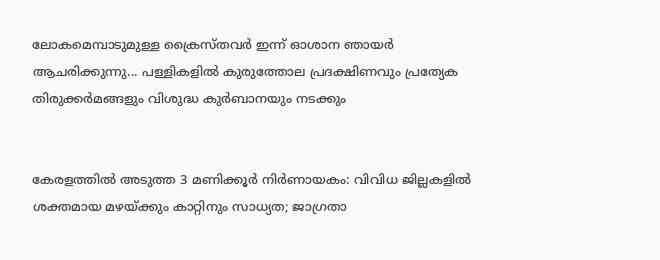ലോകമെമ്പാടുമുള്ള ക്രൈസ്തവർ ഇന്ന് ഓശാന ഞായർ ആചരിക്കുന്നു... പള്ളികളിൽ കുരുത്തോല പ്രദക്ഷിണവും പ്രത്യേക തിരുക്കർമങ്ങളും വിശുദ്ധ കുർബാനയും നടക്കും


കേരളത്തിൽ അടുത്ത 3 മണിക്കൂർ നിർണായകം: വിവിധ ജില്ലകളിൽ ശക്തമായ മഴയ്ക്കും കാറ്റിനും സാധ്യത; ജാഗ്രതാ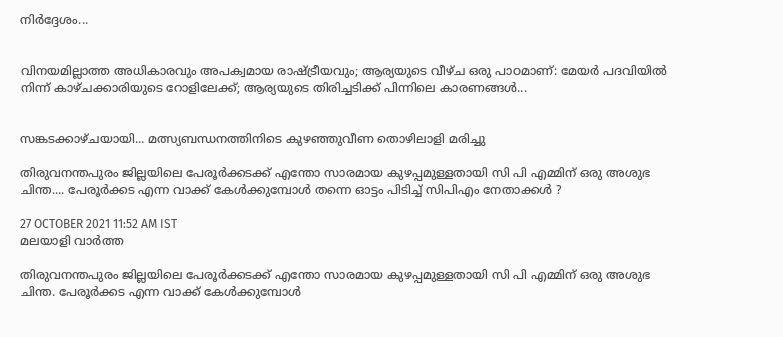നിർദ്ദേശം...


വിനയമില്ലാത്ത അധികാരവും അപക്വമായ രാഷ്ട്രീയവും; ആര്യയുടെ വീഴ്ച ഒരു പാഠമാണ്: മേയർ പദവിയിൽ നിന്ന് കാഴ്ചക്കാരിയുടെ റോളിലേക്ക്; ആര്യയുടെ തിരിച്ചടിക്ക് പിന്നിലെ കാരണങ്ങൾ...


സങ്കടക്കാഴ്ചയായി... മത്സ്യബന്ധനത്തിനിടെ കുഴഞ്ഞുവീണ തൊഴിലാളി മരിച്ചു

തിരുവനന്തപുരം ജില്ലയിലെ പേരൂര്‍ക്കടക്ക് എന്തോ സാരമായ കുഴപ്പമുള്ളതായി സി പി എമ്മിന് ഒരു അശുഭ ചിന്ത.... പേരൂര്‍ക്കട എന്ന വാക്ക് കേള്‍ക്കുമ്പോള്‍ തന്നെ ഓട്ടം പിടിച്ച് സിപിഎം നേതാക്കള്‍ ?

27 OCTOBER 2021 11:52 AM IST
മലയാളി വാര്‍ത്ത

തിരുവനന്തപുരം ജില്ലയിലെ പേരൂര്‍ക്കടക്ക് എന്തോ സാരമായ കുഴപ്പമുള്ളതായി സി പി എമ്മിന് ഒരു അശുഭ ചിന്ത. പേരൂര്‍ക്കട എന്ന വാക്ക് കേള്‍ക്കുമ്പോള്‍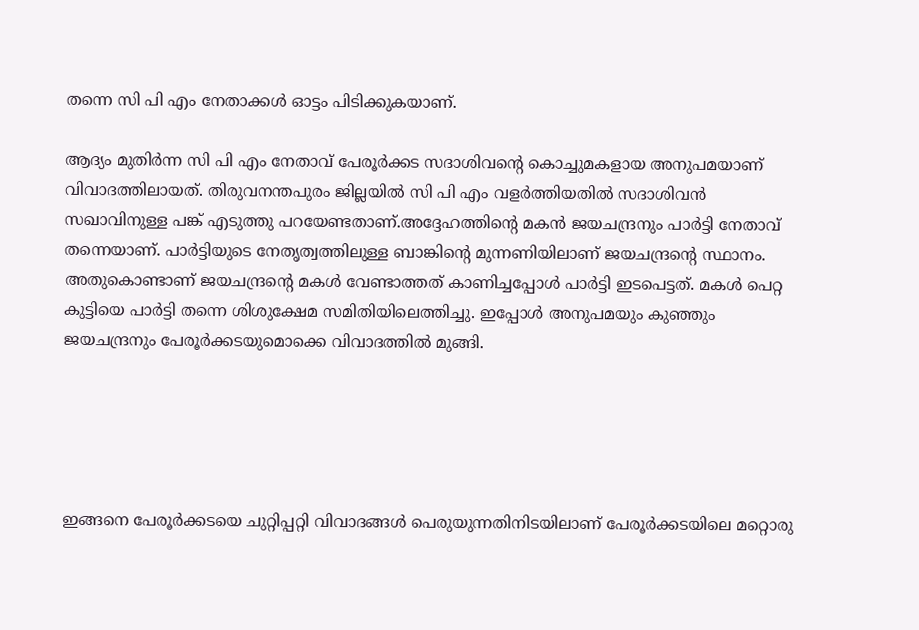തന്നെ സി പി എം നേതാക്കള്‍ ഓട്ടം പിടിക്കുകയാണ്.

ആദ്യം മുതിര്‍ന്ന സി പി എം നേതാവ് പേരൂര്‍ക്കട സദാശിവന്റെ കൊച്ചുമകളായ അനുപമയാണ് വിവാദത്തിലായത്. തിരുവനന്തപുരം ജില്ലയില്‍ സി പി എം വളര്‍ത്തിയതില്‍ സദാശിവന്‍ സഖാവിനുള്ള പങ്ക് എടുത്തു പറയേണ്ടതാണ്.അദ്ദേഹത്തിന്റെ മകന്‍ ജയചന്ദ്രനും പാര്‍ട്ടി നേതാവ് തന്നെയാണ്. പാര്‍ട്ടിയുടെ നേതൃത്വത്തിലുള്ള ബാങ്കിന്റെ മുന്നണിയിലാണ് ജയചന്ദ്രന്റെ സ്ഥാനം. അതുകൊണ്ടാണ് ജയചന്ദ്രന്റെ മകള്‍ വേണ്ടാത്തത് കാണിച്ചപ്പോള്‍ പാര്‍ട്ടി ഇടപെട്ടത്. മകള്‍ പെറ്റ കുട്ടിയെ പാര്‍ട്ടി തന്നെ ശിശുക്ഷേമ സമിതിയിലെത്തിച്ചു. ഇപ്പോള്‍ അനുപമയും കുഞ്ഞും ജയചന്ദ്രനും പേരൂര്‍ക്കടയുമൊക്കെ വിവാദത്തില്‍ മുങ്ങി.





ഇങ്ങനെ പേരൂര്‍ക്കടയെ ചുറ്റിപ്പറ്റി വിവാദങ്ങള്‍ പെരുയുന്നതിനിടയിലാണ് പേരൂര്‍ക്കടയിലെ മറ്റൊരു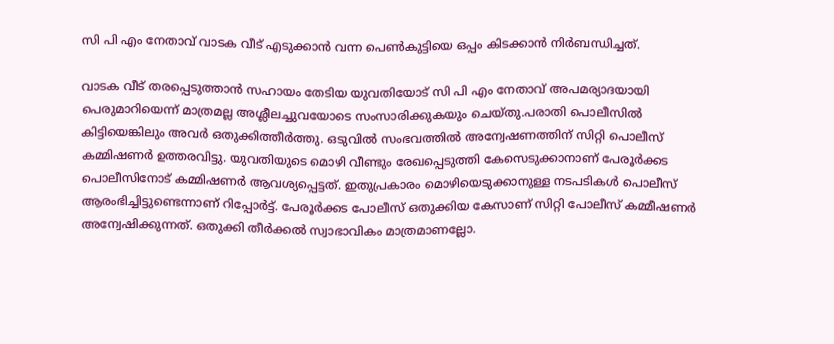സി പി എം നേതാവ് വാടക വീട് എടുക്കാന്‍ വന്ന പെണ്‍കുട്ടിയെ ഒപ്പം കിടക്കാന്‍ നിര്‍ബന്ധിച്ചത്.

വാടക വീട് തരപ്പെടുത്താന്‍ സഹായം തേടിയ യുവതിയോട് സി പി എം നേതാവ് അപമര്യാദയായി പെരുമാറിയെന്ന് മാത്രമല്ല അശ്ലീലച്ചുവയോടെ സംസാരിക്കുകയും ചെയ്തു.പരാതി പൊലീസില്‍ കിട്ടിയെങ്കിലും അവര്‍ ഒതുക്കിത്തീര്‍ത്തു. ഒടുവില്‍ സംഭവത്തില്‍ അന്വേഷണത്തിന് സിറ്റി പൊലീസ് കമ്മിഷണര്‍ ഉത്തരവിട്ടു. യുവതിയുടെ മൊഴി വീണ്ടും രേഖപ്പെടുത്തി കേസെടുക്കാനാണ് പേരൂര്‍ക്കട പൊലീസിനോട് കമ്മിഷണര്‍ ആവശ്യപ്പെട്ടത്. ഇതുപ്രകാരം മൊഴിയെടുക്കാനുള്ള നടപടികള്‍ പൊലീസ് ആരംഭിച്ചിട്ടുണ്ടെന്നാണ് റിപ്പോര്‍ട്ട്. പേരൂര്‍ക്കട പോലീസ് ഒതുക്കിയ കേസാണ് സിറ്റി പോലീസ് കമ്മീഷണര്‍ അന്വേഷിക്കുന്നത്. ഒതുക്കി തീര്‍ക്കല്‍ സ്വാഭാവികം മാത്രമാണല്ലോ.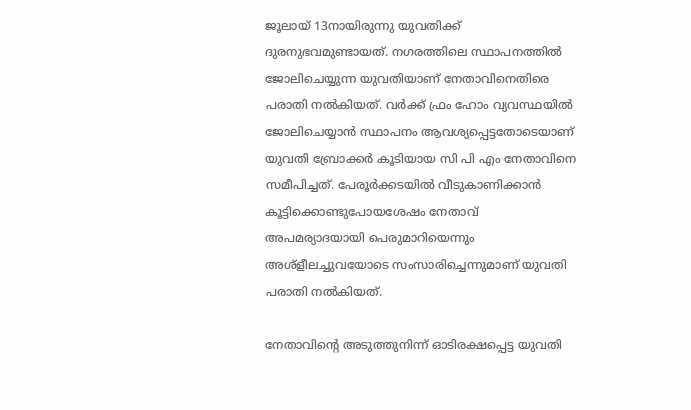ജൂലായ് 13നായിരുന്നു യുവതിക്ക് ദുരനുഭവമുണ്ടായത്. നഗരത്തിലെ സ്ഥാപനത്തില്‍ ജോലിചെയ്യുന്ന യുവതിയാണ് നേതാവിനെതിരെ പരാതി നല്‍കിയത്. വര്‍ക്ക് ഫ്രം ഹോം വ്യവസ്ഥയില്‍ ജോലിചെയ്യാന്‍ സ്ഥാപനം ആവശ്യപ്പെട്ടതോടെയാണ് യുവതി ബ്രോക്കര്‍ കൂടിയായ സി പി എം നേതാവിനെ സമീപിച്ചത്. പേരൂര്‍ക്കടയില്‍ വീടുകാണിക്കാന്‍ കൂട്ടിക്കൊണ്ടുപോയശേഷം നേതാവ് അപമര്യാദയായി പെരുമാറിയെന്നും അശ്‌ളീലച്ചുവയോടെ സംസാരിച്ചെന്നുമാണ് യുവതി പരാതി നല്‍കിയത്.

നേതാവിന്റെ അടുത്തുനിന്ന് ഓടിരക്ഷപ്പെട്ട യുവതി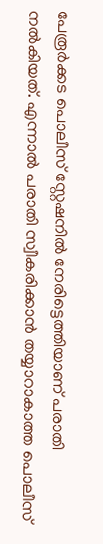പേരൂര്‍ക്കട പൊലീസ് സ്റ്റേഷനില്‍ നേരിട്ടെത്തിയാണ് പരാതി നല്‍കിയത്. എന്നാല്‍ പരാതി സ്വീകരിക്കാന്‍ തയ്യാറാകാത്ത പൊലീസ്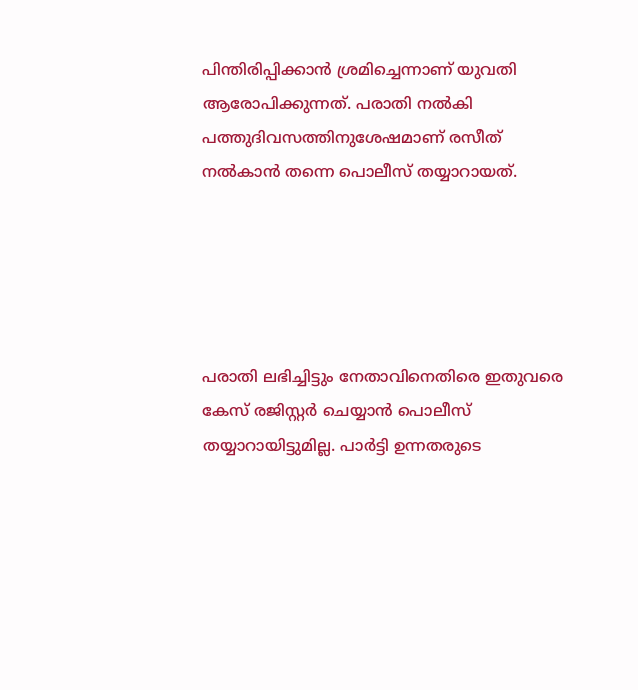പിന്തിരിപ്പിക്കാന്‍ ശ്രമിച്ചെന്നാണ് യുവതി ആരോപിക്കുന്നത്. പരാതി നല്‍കി പത്തുദിവസത്തിനുശേഷമാണ് രസീത് നല്‍കാന്‍ തന്നെ പൊലീസ് തയ്യാറായത്.





പരാതി ലഭിച്ചിട്ടും നേതാവിനെതിരെ ഇതുവരെ കേസ് രജിസ്റ്റര്‍ ചെയ്യാന്‍ പൊലീസ് തയ്യാറായിട്ടുമില്ല. പാര്‍ട്ടി ഉന്നതരുടെ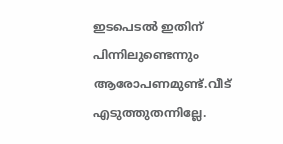ഇടപെടല്‍ ഇതിന് പിന്നിലുണ്ടെന്നും ആരോപണമുണ്ട്.വീട് എടുത്തുതന്നില്ലേ.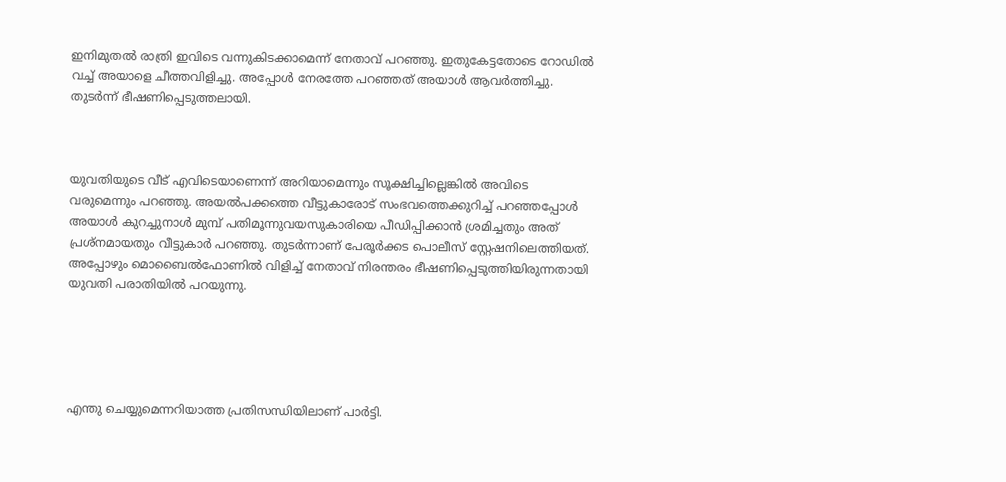ഇനിമുതല്‍ രാത്രി ഇവിടെ വന്നുകിടക്കാമെന്ന് നേതാവ് പറഞ്ഞു. ഇതുകേട്ടതോടെ റോഡില്‍ വച്ച് അയാളെ ചീത്തവിളിച്ചു. അപ്പോള്‍ നേരത്തേ പറഞ്ഞത് അയാള്‍ ആവര്‍ത്തിച്ചു. തുടര്‍ന്ന് ഭീഷണിപ്പെടുത്തലായി.



യുവതിയുടെ വീട് എവിടെയാണെന്ന് അറിയാമെന്നും സൂക്ഷിച്ചില്ലെങ്കില്‍ അവിടെ വരുമെന്നും പറഞ്ഞു. അയല്‍പക്കത്തെ വീട്ടുകാരോട് സംഭവത്തെക്കുറിച്ച് പറഞ്ഞപ്പോള്‍ അയാള്‍ കുറച്ചുനാള്‍ മുമ്പ് പതിമൂന്നുവയസുകാരിയെ പീഡിപ്പിക്കാന്‍ ശ്രമിച്ചതും അത് പ്രശ്‌നമായതും വീട്ടുകാര്‍ പറഞ്ഞു. തുടര്‍ന്നാണ് പേരൂര്‍ക്കട പൊലീസ് സ്റ്റേഷനിലെത്തിയത്. അപ്പോഴും മൊബൈല്‍ഫോണില്‍ വിളിച്ച് നേതാവ് നിരന്തരം ഭീഷണിപ്പെടുത്തിയിരുന്നതായി യുവതി പരാതിയില്‍ പറയുന്നു.





എന്തു ചെയ്യുമെന്നറിയാത്ത പ്രതിസന്ധിയിലാണ് പാര്‍ട്ടി.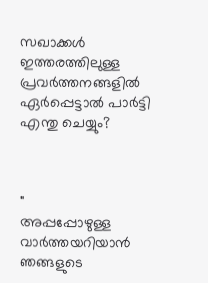സഖാക്കള്‍ ഇത്തരത്തിലുള്ള പ്രവര്‍ത്തനങ്ങളില്‍ ഏര്‍പ്പെട്ടാല്‍ പാര്‍ട്ടി എന്തു ചെയ്യും?



"
അപ്പപ്പോഴുള്ള വാര്‍ത്തയറിയാന്‍ ഞങ്ങളുടെ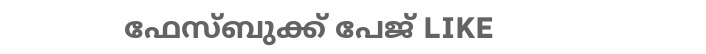ഫേസ്‌ബുക്ക്‌ പേജ് LIKE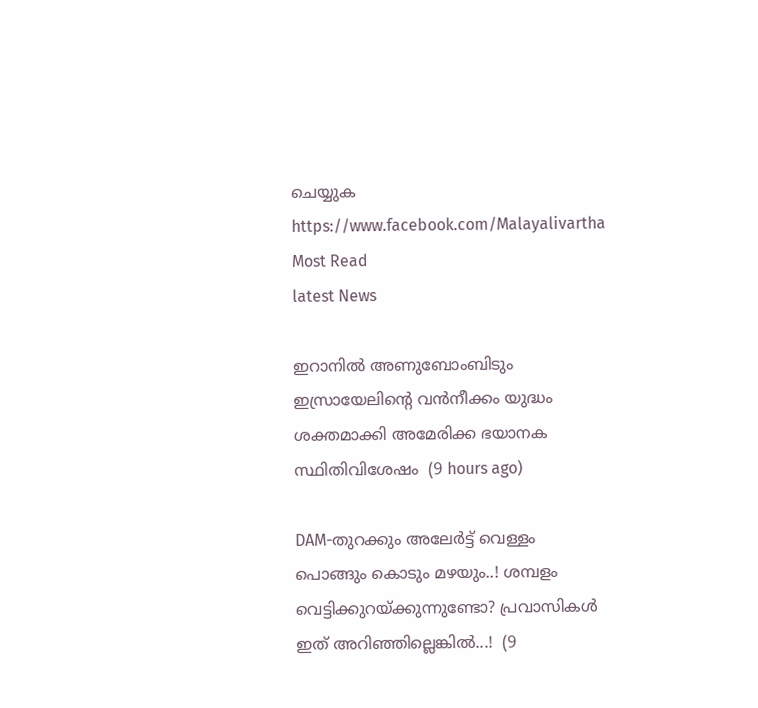ചെയ്യുക
https://www.facebook.com/Malayalivartha
Most Read
latest News

ഇറാനില്‍ അണുബോംബിടും ഇസ്രായേലിന്റെ വന്‍നീക്കം യുദ്ധം ശക്തമാക്കി അമേരിക്ക ഭയാനക സ്ഥിതിവിശേഷം  (9 hours ago)

DAM-തുറക്കും അലേർട്ട് വെള്ളം പൊങ്ങും കൊടും മഴയും..! ശമ്പളം വെട്ടിക്കുറയ്ക്കുന്നുണ്ടോ? പ്രവാസികൾ ഇത് അറിഞ്ഞില്ലെങ്കിൽ...!  (9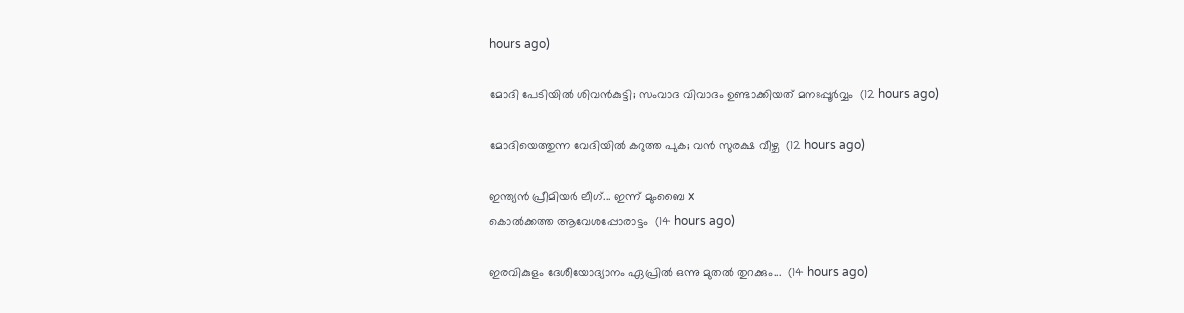hours ago)

മോദി പേടിയിൽ ശിവൻകുട്ടി; സംവാദ വിവാദം ഉണ്ടാക്കിയത് മനഃപ്പൂർവ്വം  (12 hours ago)

മോദിയെത്തുന്ന വേദിയിൽ കറുത്ത പുക; വൻ സുരക്ഷ വീഴ്ച  (12 hours ago)

ഇന്ത്യൻ പ്രീമിയർ ലീഗ്... ഇന്ന് മുംബൈ x
കൊൽക്കത്ത ആവേശപ്പോരാട്ടം  (14 hours ago)

ഇരവികുളം ദേശീയോദ്യാനം ഏപ്രിൽ ഒന്നു മുതൽ തുറക്കും...  (14 hours ago)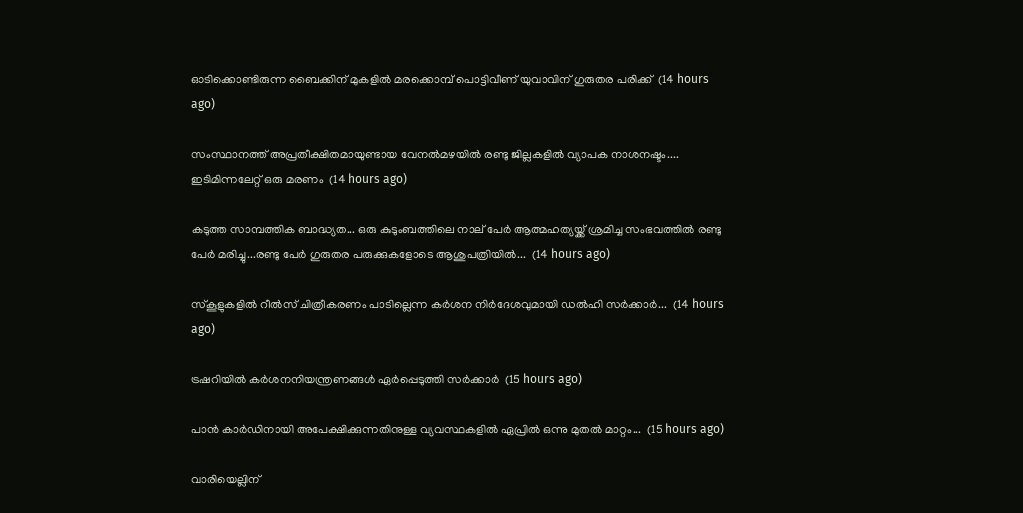ഓടിക്കൊണ്ടിരുന്ന ബൈക്കിന് മുകളില്‍ മരക്കൊമ്പ് പൊട്ടിവീണ് യുവാവിന് ഗുരുതര പരിക്ക്  (14 hours ago)

സംസ്ഥാനത്ത് അപ്രതീക്ഷിതമായുണ്ടായ വേനൽമഴയിൽ രണ്ടു ജില്ലകളിൽ വ്യാപക നാശനഷ്ടം.... ഇടിമിന്നലേറ്റ് ഒരു മരണം  (14 hours ago)

കടുത്ത സാമ്പത്തിക ബാദ്ധ്യത... ഒരു കുടുംബത്തിലെ നാല് പേർ ആത്മഹത്യയ്ക്ക് ശ്രമിച്ച സംഭവത്തിൽ രണ്ടു പേർ മരിച്ചു...രണ്ടു പേർ ഗുരുതര പരുക്കുകളോടെ ആശുപത്രിയിൽ...  (14 hours ago)

സ്‌കൂളുകളിൽ റീൽസ് ചിത്രീകരണം പാടില്ലെന്ന കർശന നിർദേശവുമായി ഡൽഹി സർക്കാർ...  (14 hours ago)

ട്രഷറിയിൽ കർശനനിയന്ത്രണങ്ങൾ ഏർപ്പെടുത്തി സർക്കാർ  (15 hours ago)

പാൻ കാർഡിനായി അപേക്ഷിക്കുന്നതിനുള്ള വ്യവസ്ഥകളിൽ ഏപ്രിൽ ഒന്നു മുതൽ മാറ്റം...  (15 hours ago)

വാരിയെല്ലിന്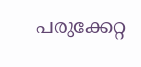പരുക്കേറ്റ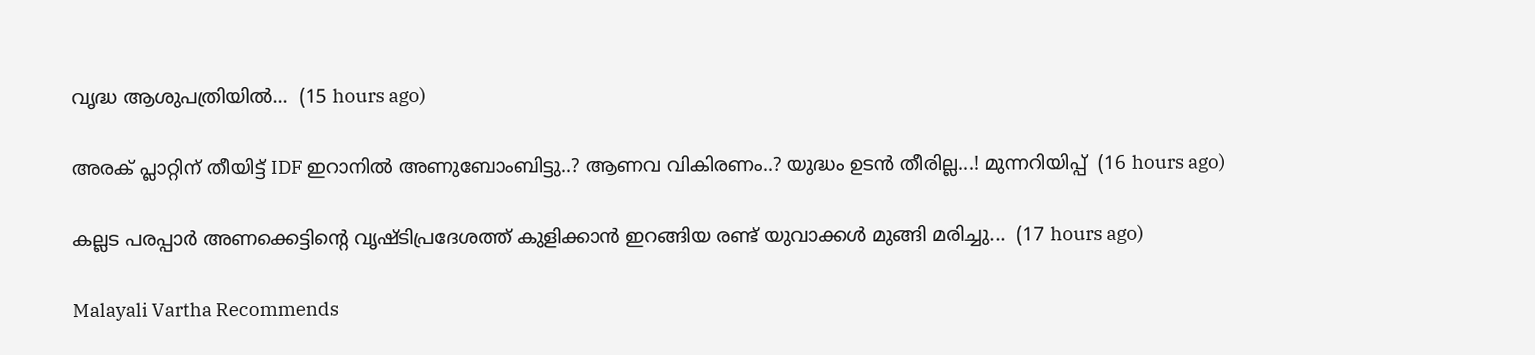വൃദ്ധ ആശുപത്രിയിൽ...  (15 hours ago)

അരക് പ്ലാറ്റിന് തീയിട്ട് IDF ഇറാനിൽ അണുബോംബിട്ടു..? ആണവ വികിരണം..? യുദ്ധം ഉടൻ തീരില്ല...! മുന്നറിയിപ്പ്  (16 hours ago)

കല്ലട പരപ്പാർ അണക്കെട്ടിന്റെ വൃഷ്ടിപ്രദേശത്ത് കുളിക്കാൻ ഇറങ്ങിയ രണ്ട് യുവാക്കൾ മുങ്ങി മരിച്ചു...  (17 hours ago)

Malayali Vartha Recommends